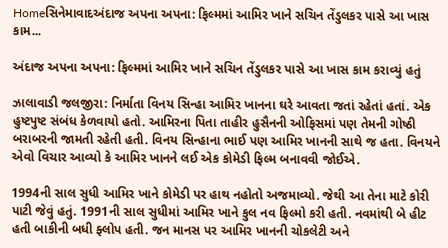Homeસિનેમાવાદઅંદાજ અપના અપના: ફિલ્મમાં આમિર ખાને સચિન તેંડુલકર પાસે આ ખાસ કામ...

અંદાજ અપના અપના: ફિલ્મમાં આમિર ખાને સચિન તેંડુલકર પાસે આ ખાસ કામ કરાવ્યું હતું

ઝાલાવાડી જલજીરા: નિર્માતા વિનય સિન્હા આમિર ખાનના ઘરે આવતા જતાં રહેતાં હતાં. એક હુષ્ટપુષ્ટ સંબંધ કેળવાયો હતો. આમિરના પિતા તાહીર હુસૈનની ઓફિસમાં પણ તેમની ગોષ્ઠી બરાબરની જામતી રહેતી હતી. વિનય સિન્હાના ભાઈ પણ આમિર ખાનની સાથે જ હતા. વિનયને એવો વિચાર આવ્યો કે આમિર ખાનને લઈ એક કોમેડી ફિલ્મ બનાવવી જોઈએ.

1994ની સાલ સુધી આમિર ખાને કોમેડી પર હાથ નહોતો અજમાવ્યો. જેથી આ તેના માટે કોરી પાટી જેવું હતું. 1991ની સાલ સુધીમાં આમિર ખાને કુલ નવ ફિલ્મો કરી હતી. નવમાંથી બે હીટ હતી બાકીની બધી ફ્લોપ હતી. જન માનસ પર આમિર ખાનની ચોકલેટી અને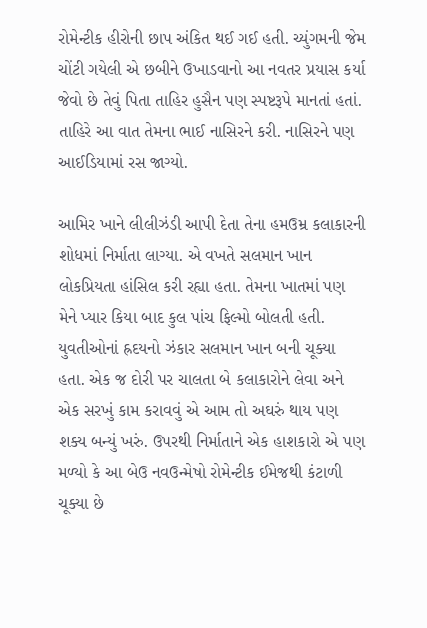રોમેન્ટીક હીરોની છાપ અંકિત થઈ ગઈ હતી. ચ્યુંગમની જેમ ચોંટી ગયેલી એ છબીને ઉખાડવાનો આ નવતર પ્રયાસ કર્યા જેવો છે તેવું પિતા તાહિર હુસૈન પણ સ્પષ્ટરૂપે માનતાં હતાં. તાહિરે આ વાત તેમના ભાઈ નાસિરને કરી. નાસિરને પણ આઈડિયામાં રસ જાગ્યો.

આમિર ખાને લીલીઝંડી આપી દેતા તેના હમઉમ્ર કલાકારની શોધમાં નિર્માતા લાગ્યા. એ વખતે સલમાન ખાન લોકપ્રિયતા હાંસિલ કરી રહ્યા હતા. તેમના ખાતમાં પણ મેને પ્યાર કિયા બાદ કુલ પાંચ ફિલ્મો બોલતી હતી. યુવતીઓનાં હ્રદયનો ઝંકાર સલમાન ખાન બની ચૂક્યા હતા. એક જ દોરી પર ચાલતા બે કલાકારોને લેવા અને એક સરખું કામ કરાવવું એ આમ તો અઘરું થાય પણ શક્ય બન્યું ખરું. ઉપરથી નિર્માતાને એક હાશકારો એ પણ મળ્યો કે આ બેઉ નવઉન્મેષો રોમેન્ટીક ઈમેજથી કંટાળી ચૂક્યા છે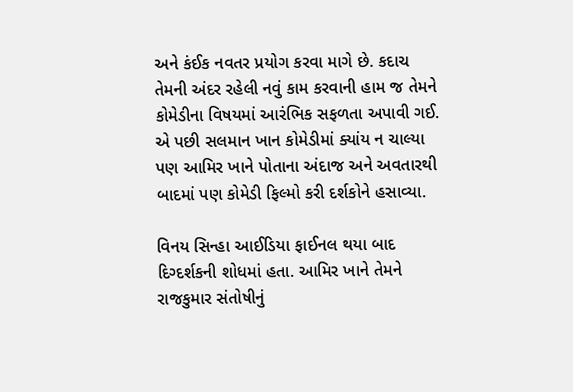અને કંઈક નવતર પ્રયોગ કરવા માગે છે. કદાચ તેમની અંદર રહેલી નવું કામ કરવાની હામ જ તેમને કોમેડીના વિષયમાં આરંભિક સફળતા અપાવી ગઈ. એ પછી સલમાન ખાન કોમેડીમાં ક્યાંય ન ચાલ્યા પણ આમિર ખાને પોતાના અંદાજ અને અવતારથી બાદમાં પણ કોમેડી ફિલ્મો કરી દર્શકોને હસાવ્યા.

વિનય સિન્હા આઈડિયા ફાઈનલ થયા બાદ દિગ્દર્શકની શોધમાં હતા. આમિર ખાને તેમને રાજકુમાર સંતોષીનું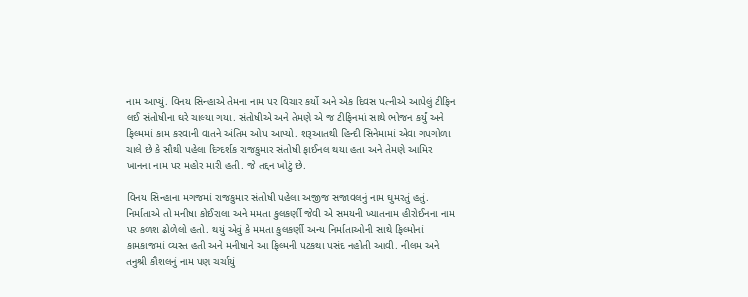નામ આપ્યું. વિનય સિન્હાએ તેમના નામ પર વિચાર કર્યો અને એક દિવસ પત્નીએ આપેલું ટીફિન લઈ સંતોષીના ઘરે ચાલ્યા ગયા. સંતોષીએ અને તેમણે એ જ ટીફિનમાં સાથે ભોજન કર્યું અને ફિલ્મમાં કામ કરવાની વાતને અંતિમ ઓપ આપ્યો. શરૂઆતથી હિન્દી સિનેમામાં એવા ગપગોળા ચાલે છે કે સૌથી પહેલા દિગ્દર્શક રાજકુમાર સંતોષી ફાઈનલ થયા હતા અને તેમણે આમિર ખાનના નામ પર મહોર મારી હતી. જે તદ્દન ખોટું છે.

વિનય સિન્હાના મગજમાં રાજકુમાર સંતોષી પહેલા અજીજ સજાવલનું નામ ઘુમરતું હતું. નિર્માતાએ તો મનીષા કોઈરાલા અને મમતા કુલકર્ણી જેવી એ સમયની ખ્યાતનામ હીરોઈનના નામ પર કળશ ઢોળેલો હતો. થયું એવું કે મમતા કુલકર્ણી અન્ય નિર્માતાઓની સાથે ફિલ્મોનાં કામકાજમાં વ્યસ્ત હતી અને મનીષાને આ ફિલ્મની પટકથા પસંદ નહોતી આવી. નીલમ અને તનુશ્રી કૌશલનું નામ પણ ચર્ચાયું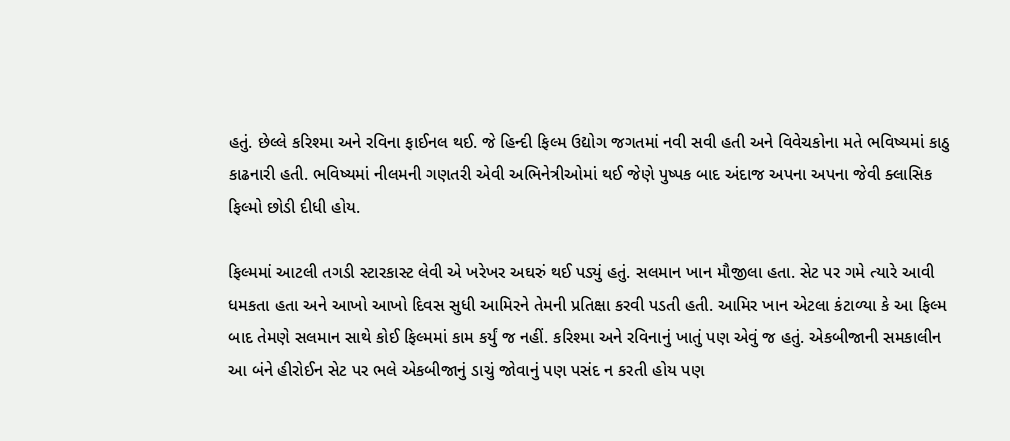હતું. છેલ્લે કરિશ્મા અને રવિના ફાઈનલ થઈ. જે હિન્દી ફિલ્મ ઉદ્યોગ જગતમાં નવી સવી હતી અને વિવેચકોના મતે ભવિષ્યમાં કાઠુ કાઢનારી હતી. ભવિષ્યમાં નીલમની ગણતરી એવી અભિનેત્રીઓમાં થઈ જેણે પુષ્પક બાદ અંદાજ અપના અપના જેવી ક્લાસિક ફિલ્મો છોડી દીધી હોય.

ફિલ્મમાં આટલી તગડી સ્ટારકાસ્ટ લેવી એ ખરેખર અઘરું થઈ પડ્યું હતું. સલમાન ખાન મૌજીલા હતા. સેટ પર ગમે ત્યારે આવી ધમકતા હતા અને આખો આખો દિવસ સુધી આમિરને તેમની પ્રતિક્ષા કરવી પડતી હતી. આમિર ખાન એટલા કંટાળ્યા કે આ ફિલ્મ બાદ તેમણે સલમાન સાથે કોઈ ફિલ્મમાં કામ કર્યું જ નહીં. કરિશ્મા અને રવિનાનું ખાતું પણ એવું જ હતું. એકબીજાની સમકાલીન આ બંને હીરોઈન સેટ પર ભલે એકબીજાનું ડાચું જોવાનું પણ પસંદ ન કરતી હોય પણ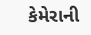કેમેરાની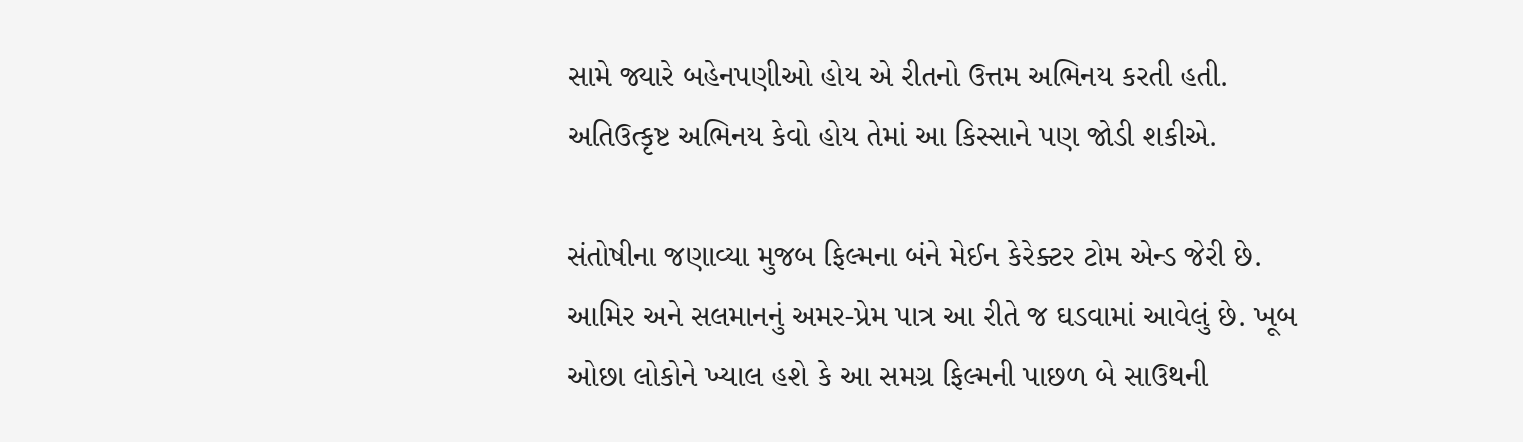સામે જ્યારે બહેનપણીઓ હોય એ રીતનો ઉત્તમ અભિનય કરતી હતી. અતિઉત્કૃષ્ટ અભિનય કેવો હોય તેમાં આ કિસ્સાને પણ જોડી શકીએ.

સંતોષીના જણાવ્યા મુજબ ફિલ્મના બંને મેઈન કેરેક્ટર ટોમ એન્ડ જેરી છે. આમિર અને સલમાનનું અમર-પ્રેમ પાત્ર આ રીતે જ ઘડવામાં આવેલું છે. ખૂબ ઓછા લોકોને ખ્યાલ હશે કે આ સમગ્ર ફિલ્મની પાછળ બે સાઉથની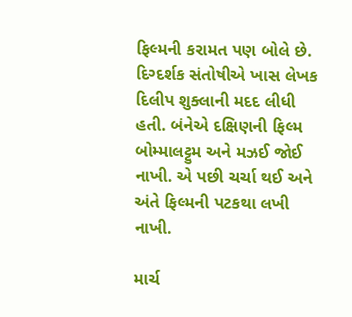ફિલ્મની કરામત પણ બોલે છે. દિગ્દર્શક સંતોષીએ ખાસ લેખક દિલીપ શુક્લાની મદદ લીધી હતી. બંનેએ દક્ષિણની ફિલ્મ બોમ્માલટ્ટુમ અને મઝઈ જોઈ નાખી. એ પછી ચર્ચા થઈ અને અંતે ફિલ્મની પટકથા લખી નાખી.

માર્ચ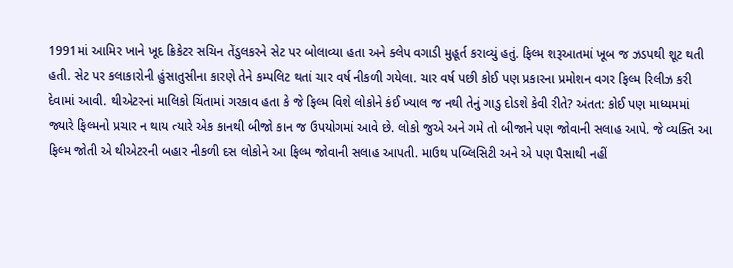1991માં આમિર ખાને ખૂદ ક્રિકેટર સચિન તેંડુલકરને સેટ પર બોલાવ્યા હતા અને ક્લેપ વગાડી મુહૂર્ત કરાવ્યું હતું. ફિલ્મ શરૂઆતમાં ખૂબ જ ઝડપથી શૂટ થતી હતી. સેટ પર કલાકારોની હુંસાતુસીના કારણે તેને કમ્પલિટ થતાં ચાર વર્ષ નીકળી ગયેલા. ચાર વર્ષ પછી કોઈ પણ પ્રકારના પ્રમોશન વગર ફિલ્મ રિલીઝ કરી દેવામાં આવી. થીએટરનાં માલિકો ચિંતામાં ગરકાવ હતા કે જે ફિલ્મ વિશે લોકોને કંઈ ખ્યાલ જ નથી તેનું ગાડુ દોડશે કેવી રીતે? અંતત: કોઈ પણ માધ્યમમાં જ્યારે ફિલ્મનો પ્રચાર ન થાય ત્યારે એક કાનથી બીજો કાન જ ઉપયોગમાં આવે છે. લોકો જુએ અને ગમે તો બીજાને પણ જોવાની સલાહ આપે. જે વ્યક્તિ આ ફિલ્મ જોતી એ થીએટરની બહાર નીકળી દસ લોકોને આ ફિલ્મ જોવાની સલાહ આપતી. માઉથ પબ્લિસિટી અને એ પણ પૈસાથી નહીં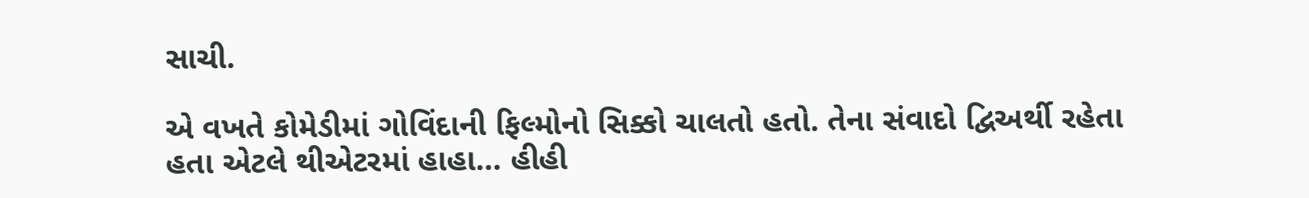સાચી.

એ વખતે કોમેડીમાં ગોવિંદાની ફિલ્મોનો સિક્કો ચાલતો હતો. તેના સંવાદો દ્વિઅર્થી રહેતા હતા એટલે થીએટરમાં હાહા… હીહી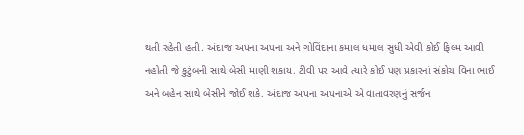થતી રહેતી હતી. અંદાજ અપના અપના અને ગોવિંદાના કમાલ ધમાલ સુધી એવી કોઈ ફિલ્મ આવી નહોતી જે કુટુંબની સાથે બેસી માણી શકાય. ટીવી પર આવે ત્યારે કોઈ પણ પ્રકારનાં સંકોચ વિના ભાઈ અને બહેન સાથે બેસીને જોઈ શકે. અંદાજ અપના અપનાએ એ વાતાવરણનું સર્જન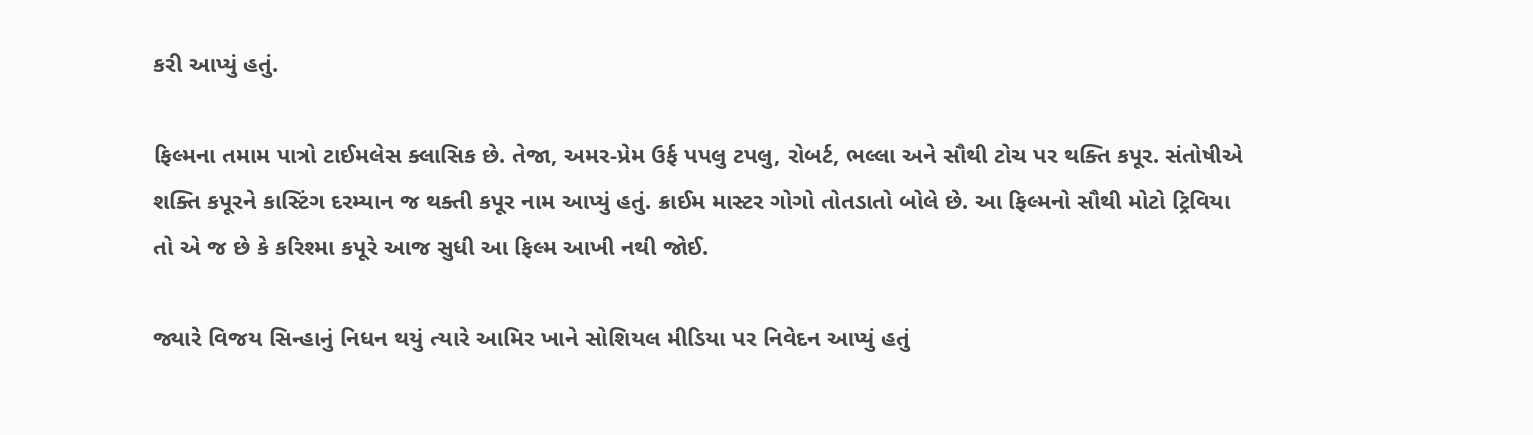કરી આપ્યું હતું.

ફિલ્મના તમામ પાત્રો ટાઈમલેસ ક્લાસિક છે. તેજા, અમર-પ્રેમ ઉર્ફ પપલુ ટપલુ, રોબર્ટ, ભલ્લા અને સૌથી ટોચ પર થક્તિ કપૂર. સંતોષીએ શક્તિ કપૂરને કાસ્ટિંગ દરમ્યાન જ થક્તી કપૂર નામ આપ્યું હતું. ક્રાઈમ માસ્ટર ગોગો તોતડાતો બોલે છે. આ ફિલ્મનો સૌથી મોટો ટ્રિવિયા તો એ જ છે કે કરિશ્મા કપૂરે આજ સુધી આ ફિલ્મ આખી નથી જોઈ.

જ્યારે વિજય સિન્હાનું નિધન થયું ત્યારે આમિર ખાને સોશિયલ મીડિયા પર નિવેદન આપ્યું હતું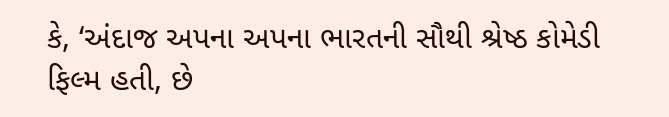કે, ‘અંદાજ અપના અપના ભારતની સૌથી શ્રેષ્ઠ કોમેડી ફિલ્મ હતી, છે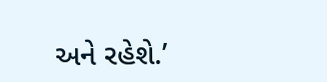અને રહેશે.’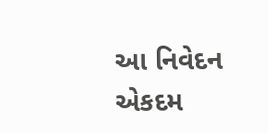આ નિવેદન એકદમ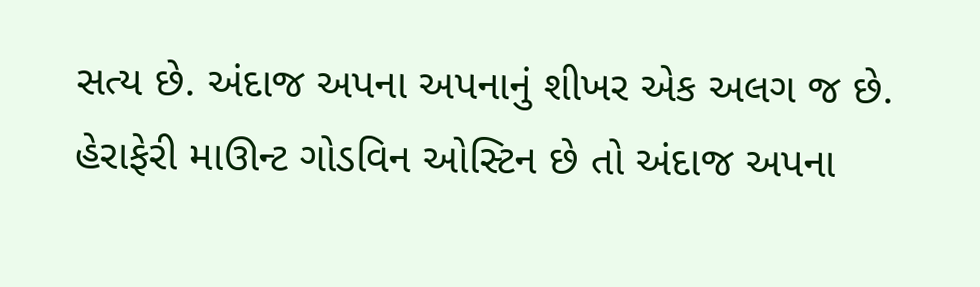સત્ય છે. અંદાજ અપના અપનાનું શીખર એક અલગ જ છે. હેરાફેરી માઊન્ટ ગોડવિન ઓસ્ટિન છે તો અંદાજ અપના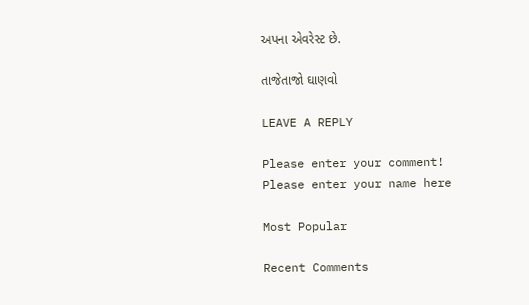અપના એવરેસ્ટ છે.

તાજેતાજો ઘાણવો

LEAVE A REPLY

Please enter your comment!
Please enter your name here

Most Popular

Recent Comments